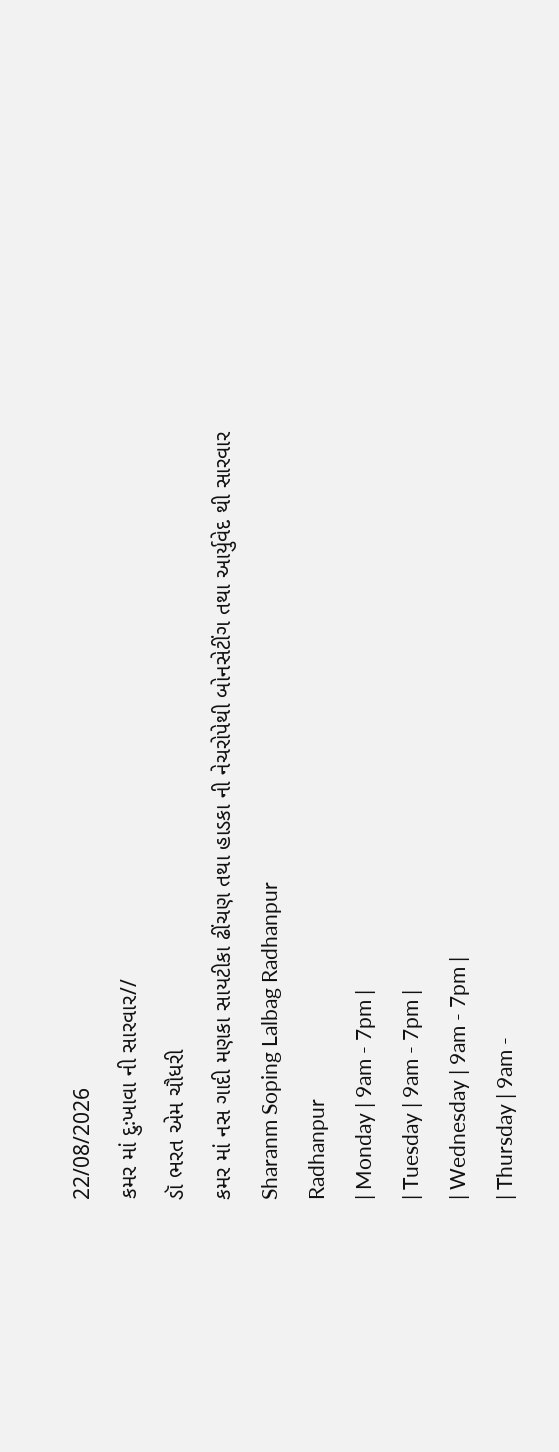22/08/2026
કમર માં દુઃખાવા ની સારવાર//
ડૉ ભરત એમ ચૌધરી
કમર માં નસ ગાદી મણકા સાયટીકા ઢીંચણ તથા હાડકા ની નેચરોપેથી બોનસેટીંગ તથા આર્યુવેદ થી સારવાર
Sharanm Soping Lalbag Radhanpur
Radhanpur
| Monday | 9am - 7pm |
| Tuesday | 9am - 7pm |
| Wednesday | 9am - 7pm |
| Thursday | 9am -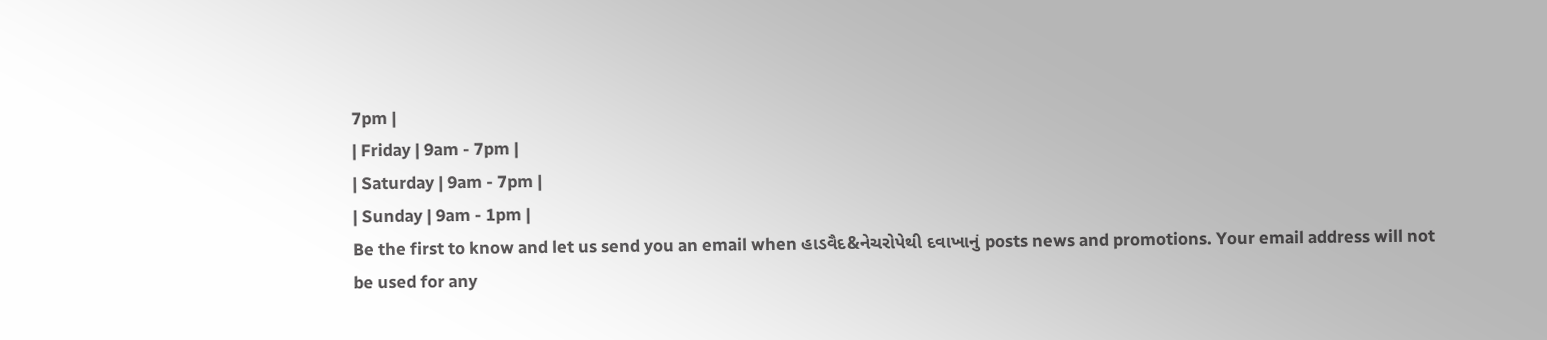7pm |
| Friday | 9am - 7pm |
| Saturday | 9am - 7pm |
| Sunday | 9am - 1pm |
Be the first to know and let us send you an email when હાડવૈદ&નેચરોપેથી દવાખાનું posts news and promotions. Your email address will not be used for any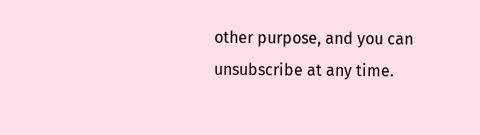other purpose, and you can unsubscribe at any time.